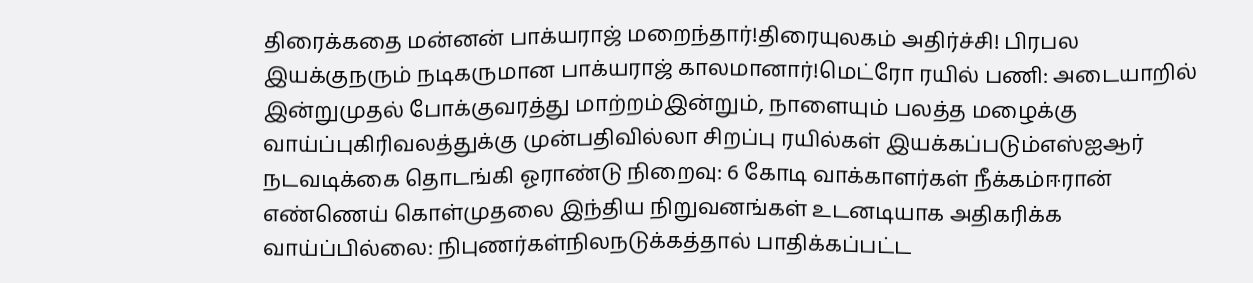திரைக்கதை மன்னன் பாக்யராஜ் மறைந்தார்!திரையுலகம் அதிர்ச்சி! பிரபல இயக்குநரும் நடிகருமான பாக்யராஜ் காலமானார்!மெட்ரோ ரயில் பணி: அடையாறில் இன்றுமுதல் போக்குவரத்து மாற்றம்இன்றும், நாளையும் பலத்த மழைக்கு வாய்ப்புகிரிவலத்துக்கு முன்பதிவில்லா சிறப்பு ரயில்கள் இயக்கப்படும்எஸ்ஐஆர் நடவடிக்கை தொடங்கி ஓராண்டு நிறைவு: 6 கோடி வாக்காளர்கள் நீக்கம்ஈரான் எண்ணெய் கொள்முதலை இந்திய நிறுவனங்கள் உடனடியாக அதிகரிக்க வாய்ப்பில்லை: நிபுணர்கள்நிலநடுக்கத்தால் பாதிக்கப்பட்ட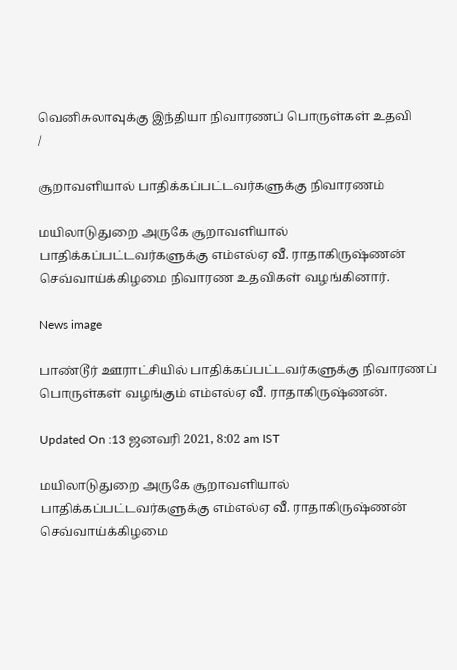வெனிசுலாவுக்கு இந்தியா நிவாரணப் பொருள்கள் உதவி
/

சூறாவளியால் பாதிக்கப்பட்டவர்களுக்கு நிவாரணம்

மயிலாடுதுறை அருகே சூறாவளியால் பாதிக்கப்பட்டவர்களுக்கு எம்எல்ஏ வீ. ராதாகிருஷ்ணன் செவ்வாய்க்கிழமை நிவாரண உதவிகள் வழங்கினார்.

News image

பாண்டூர் ஊராட்சியில் பாதிக்கப்பட்டவர்களுக்கு நிவாரணப் பொருள்கள் வழங்கும் எம்எல்ஏ வீ. ராதாகிருஷ்ணன்.

Updated On :13 ஜனவரி 2021, 8:02 am IST

மயிலாடுதுறை அருகே சூறாவளியால் பாதிக்கப்பட்டவர்களுக்கு எம்எல்ஏ வீ. ராதாகிருஷ்ணன் செவ்வாய்க்கிழமை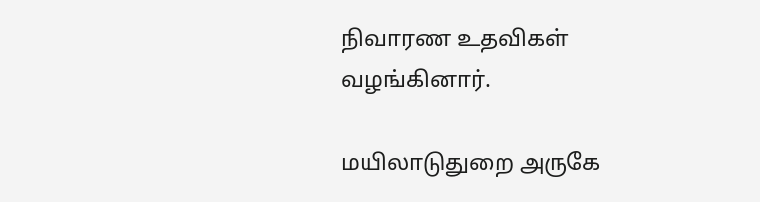நிவாரண உதவிகள் வழங்கினார்.

மயிலாடுதுறை அருகே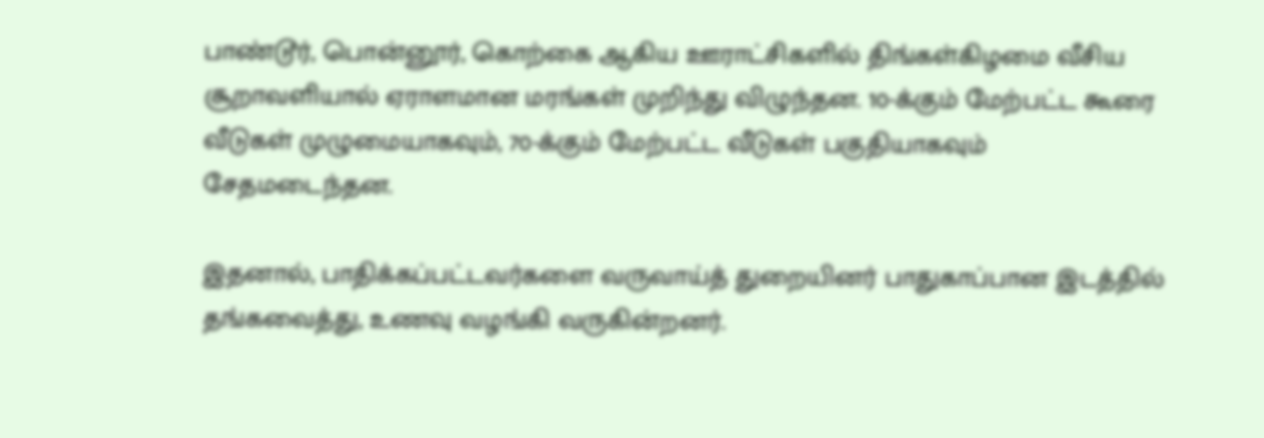பாண்டூர், பொன்னூர், கொற்கை ஆகிய ஊராட்சிகளில் திங்கள்கிழமை வீசிய சூறாவளியால் ஏராளமான மரங்கள் முறிந்து விழுந்தன. 10-க்கும் மேற்பட்ட கூரை வீடுகள் முழுமையாகவும், 70-க்கும் மேற்பட்ட வீடுகள் பகுதியாகவும் சேதமடைந்தன.

இதனால், பாதிக்கப்பட்டவர்களை வருவாய்த் துறையினர் பாதுகாப்பான இடத்தில் தங்கவைத்து, உணவு வழங்கி வருகின்றனர்.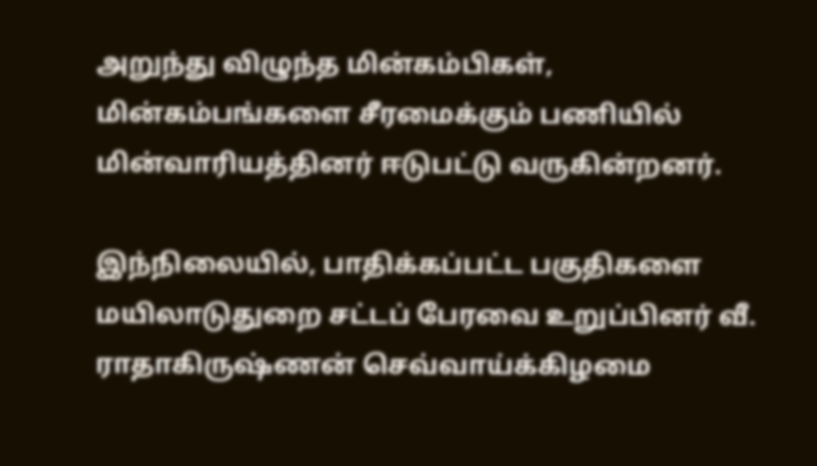அறுந்து விழுந்த மின்கம்பிகள், மின்கம்பங்களை சீரமைக்கும் பணியில் மின்வாரியத்தினர் ஈடுபட்டு வருகின்றனர்.

இந்நிலையில், பாதிக்கப்பட்ட பகுதிகளை மயிலாடுதுறை சட்டப் பேரவை உறுப்பினர் வீ. ராதாகிருஷ்ணன் செவ்வாய்க்கிழமை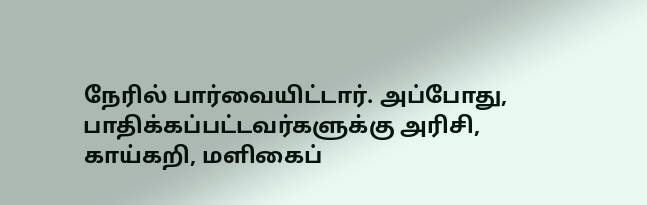நேரில் பார்வையிட்டார். அப்போது, பாதிக்கப்பட்டவர்களுக்கு அரிசி, காய்கறி, மளிகைப்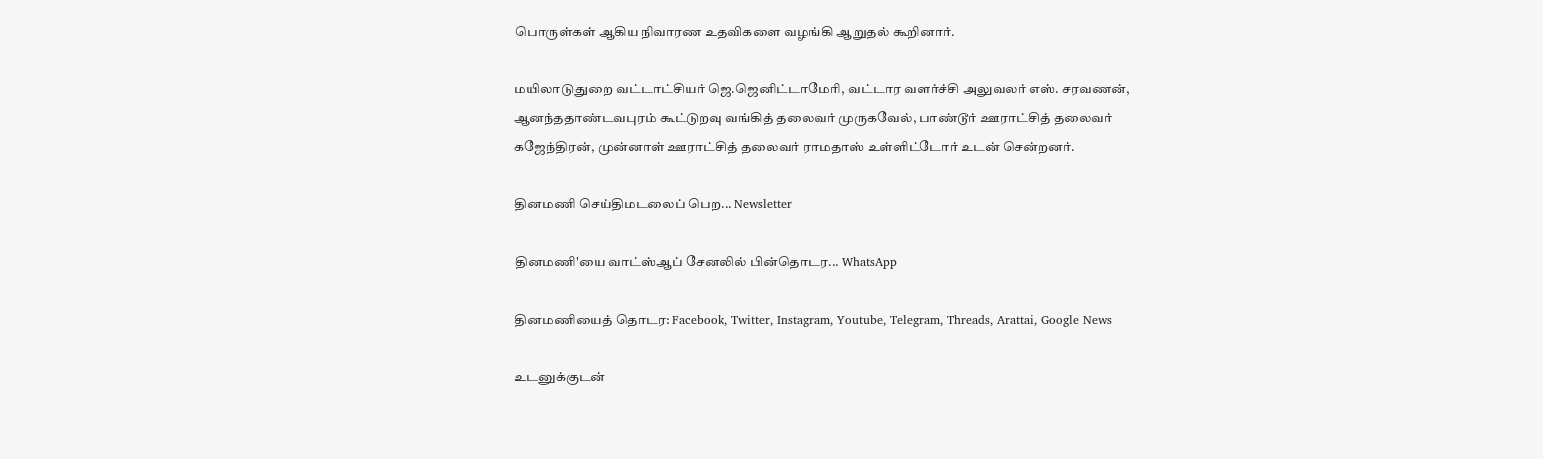பொருள்கள் ஆகிய நிவாரண உதவிகளை வழங்கி ஆறுதல் கூறினார்.

மயிலாடுதுறை வட்டாட்சியர் ஜெ.ஜெனிட்டாமேரி, வட்டார வளர்ச்சி அலுவலர் எஸ். சரவணன், ஆனந்ததாண்டவபுரம் கூட்டுறவு வங்கித் தலைவர் முருகவேல், பாண்டூர் ஊராட்சித் தலைவர் கஜேந்திரன், முன்னாள் ஊராட்சித் தலைவர் ராமதாஸ் உள்ளிட்டோர் உடன் சென்றனர்.

தினமணி செய்திமடலைப் பெற... Newsletter

தினமணி'யை வாட்ஸ்ஆப் சேனலில் பின்தொடர... WhatsApp

தினமணியைத் தொடர: Facebook, Twitter, Instagram, Youtube, Telegram, Threads, Arattai, Google News

உடனுக்குடன்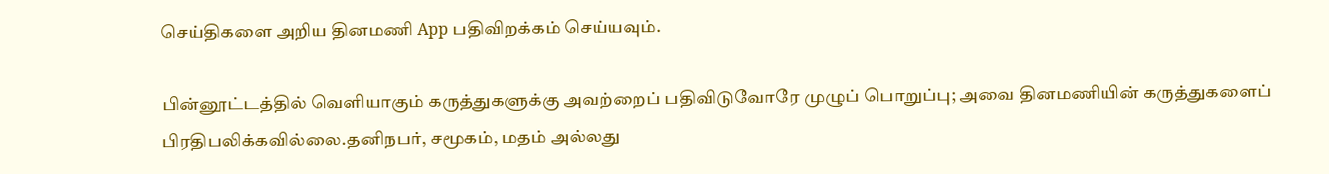செய்திகளை அறிய தினமணி App பதிவிறக்கம் செய்யவும்.

பின்னூட்டத்தில் வெளியாகும் கருத்துகளுக்கு அவற்றைப் பதிவிடுவோரே முழுப் பொறுப்பு; அவை தினமணியின் கருத்துகளைப் பிரதிபலிக்கவில்லை.தனிநபர், சமூகம், மதம் அல்லது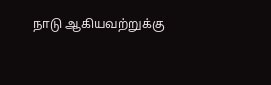நாடு ஆகியவற்றுக்கு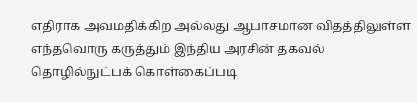எதிராக அவமதிக்கிற அல்லது ஆபாசமான விதத்திலுள்ள எந்தவொரு கருத்தும் இந்திய அரசின் தகவல் தொழில்நுட்பக் கொள்கைப்படி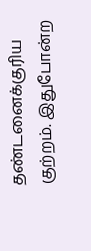தண்டனைக்குரிய குற்றம். இதுபோன்ற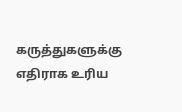கருத்துகளுக்கு எதிராக உரிய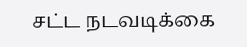சட்ட நடவடிக்கை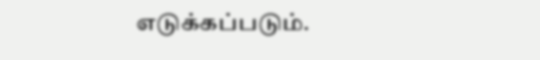எடுக்கப்படும்.